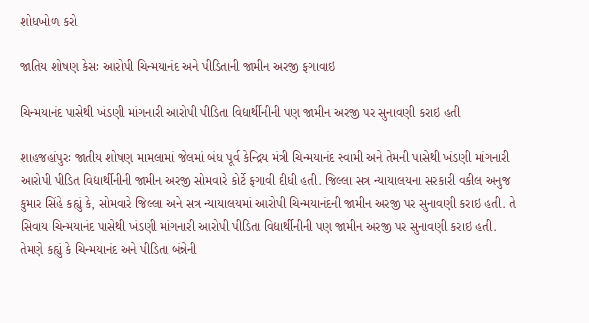શોધખોળ કરો

જાતિય શોષણ કેસઃ આરોપી ચિન્મયાનંદ અને પીડિતાની જામીન અરજી ફગાવાઇ

ચિન્મયાનંદ પાસેથી ખંડણી માંગનારી આરોપી પીડિતા વિદ્યાર્થીનીની પણ જામીન અરજી પર સુનાવણી કરાઇ હતી

શાહજહાંપુરઃ જાતીય શોષણ મામલામાં જેલમાં બંધ પૂર્વ કેન્દ્રિય મંત્રી ચિન્મયાનંદ સ્વામી અને તેમની પાસેથી ખંડણી માંગનારી આરોપી પીડિત વિદ્યાર્થીનીની જામીન અરજી સોમવારે કોર્ટે ફગાવી દીધી હતી. જિલ્લા સત્ર ન્યાયાલયના સરકારી વકીલ અનુજ કુમાર સિંહે કહ્યું કે, સોમવારે જિલ્લા અને સત્ર ન્યાયાલયમાં આરોપી ચિન્મયાનંદની જામીન અરજી પર સુનાવણી કરાઇ હતી. તે સિવાય ચિન્મયાનંદ પાસેથી ખંડણી માંગનારી આરોપી પીડિતા વિદ્યાર્થીનીની પણ જામીન અરજી પર સુનાવણી કરાઇ હતી. તેમણે કહ્યું કે ચિન્મયાનંદ અને પીડિતા બંન્નેની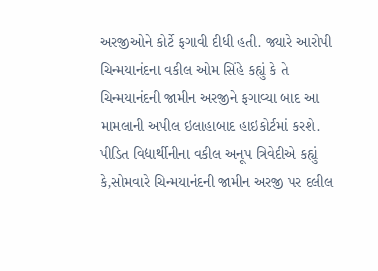અરજીઓને કોર્ટે ફગાવી દીધી હતી. જ્યારે આરોપી ચિન્મયાનંદના વકીલ ઓમ સિંહે કહ્યું કે તે ચિન્મયાનંદની જામીન અરજીને ફગાવ્યા બાદ આ મામલાની અપીલ ઇલાહાબાદ હાઇકોર્ટમાં કરશે. પીડિત વિદ્યાર્થીનીના વકીલ અનૂપ ત્રિવેદીએ કહ્યું કે,સોમવારે ચિન્મયાનંદની જામીન અરજી પર દલીલ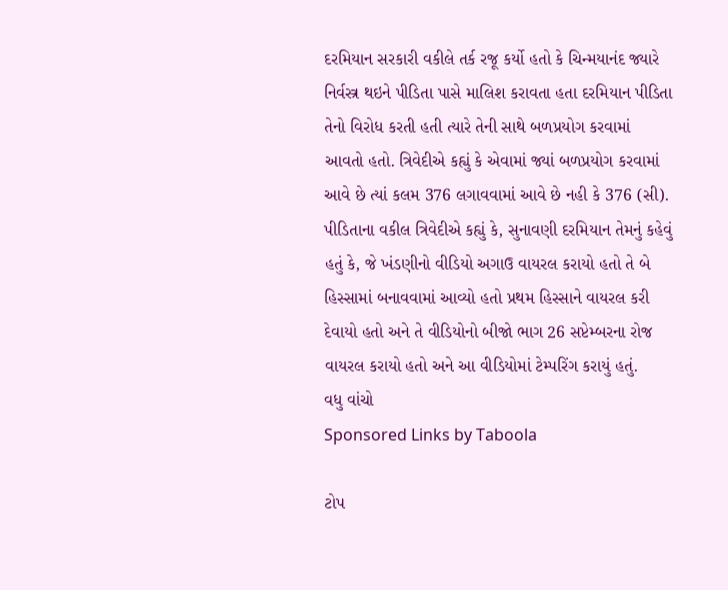દરમિયાન સરકારી વકીલે તર્ક રજૂ કર્યો હતો કે ચિન્મયાનંદ જ્યારે નિર્વસ્ત્ર થઇને પીડિતા પાસે માલિશ કરાવતા હતા દરમિયાન પીડિતા તેનો વિરોધ કરતી હતી ત્યારે તેની સાથે બળપ્રયોગ કરવામાં આવતો હતો. ત્રિવેદીએ કહ્યું કે એવામાં જ્યાં બળપ્રયોગ કરવામાં આવે છે ત્યાં કલમ 376 લગાવવામાં આવે છે નહી કે 376 (સી). પીડિતાના વકીલ ત્રિવેદીએ કહ્યું કે, સુનાવણી દરમિયાન તેમનું કહેવું હતું કે, જે ખંડણીનો વીડિયો અગાઉ વાયરલ કરાયો હતો તે બે હિસ્સામાં બનાવવામાં આવ્યો હતો પ્રથમ હિસ્સાને વાયરલ કરી દેવાયો હતો અને તે વીડિયોનો બીજો ભાગ 26 સપ્ટેમ્બરના રોજ વાયરલ કરાયો હતો અને આ વીડિયોમાં ટેમ્પરિંગ કરાયું હતું.
વધુ વાંચો
Sponsored Links by Taboola

ટોપ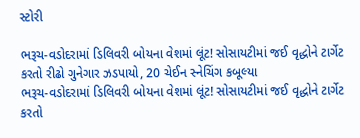સ્ટોરી

ભરૂચ-વડોદરામાં ડિલિવરી બોયના વેશમાં લૂંટ! સોસાયટીમાં જઈ વૃદ્ધોને ટાર્ગેટ કરતો રીઢો ગુનેગાર ઝડપાયો, 20 ચેઈન સ્નેચિંગ કબૂલ્યા
ભરૂચ-વડોદરામાં ડિલિવરી બોયના વેશમાં લૂંટ! સોસાયટીમાં જઈ વૃદ્ધોને ટાર્ગેટ કરતો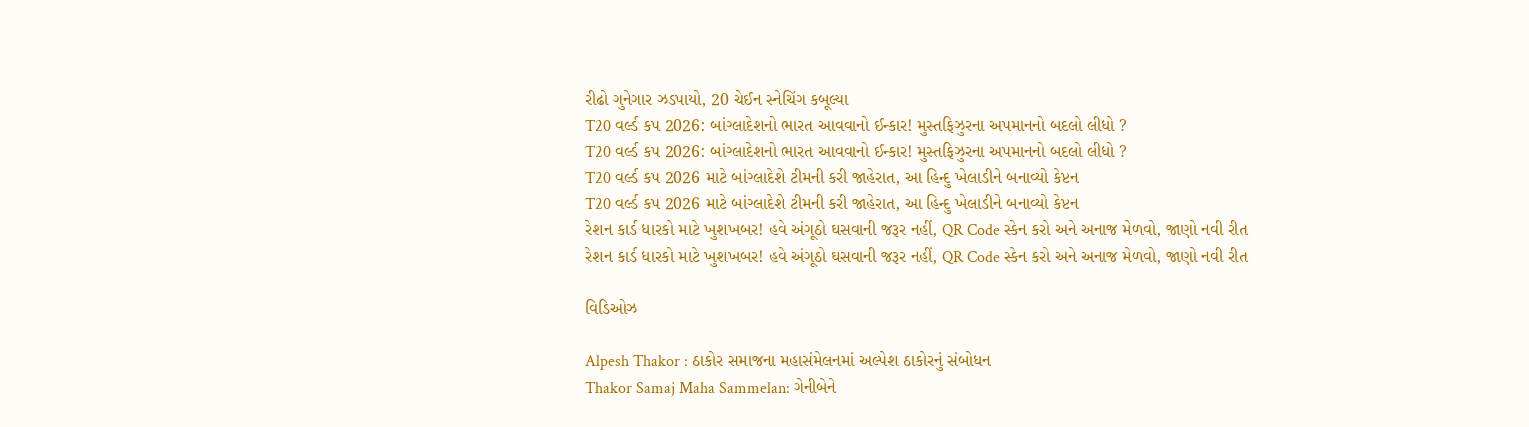રીઢો ગુનેગાર ઝડપાયો, 20 ચેઈન સ્નેચિંગ કબૂલ્યા
T20 વર્લ્ડ કપ 2026: બાંગ્લાદેશનો ભારત આવવાનો ઈન્કાર! મુસ્તફિઝુરના અપમાનનો બદલો લીધો ?
T20 વર્લ્ડ કપ 2026: બાંગ્લાદેશનો ભારત આવવાનો ઈન્કાર! મુસ્તફિઝુરના અપમાનનો બદલો લીધો ?
T20 વર્લ્ડ કપ 2026 માટે બાંગ્લાદેશે ટીમની કરી જાહેરાત, આ હિન્દુ ખેલાડીને બનાવ્યો કેપ્ટન
T20 વર્લ્ડ કપ 2026 માટે બાંગ્લાદેશે ટીમની કરી જાહેરાત, આ હિન્દુ ખેલાડીને બનાવ્યો કેપ્ટન
રેશન કાર્ડ ધારકો માટે ખુશખબર! હવે અંગૂઠો ઘસવાની જરૂર નહીં, QR Code સ્કેન કરો અને અનાજ મેળવો, જાણો નવી રીત
રેશન કાર્ડ ધારકો માટે ખુશખબર! હવે અંગૂઠો ઘસવાની જરૂર નહીં, QR Code સ્કેન કરો અને અનાજ મેળવો, જાણો નવી રીત

વિડિઓઝ

Alpesh Thakor : ઠાકોર સમાજના મહાસંમેલનમાં અલ્પેશ ઠાકોરનું સંબોધન
Thakor Samaj Maha Sammelan: ગેનીબેને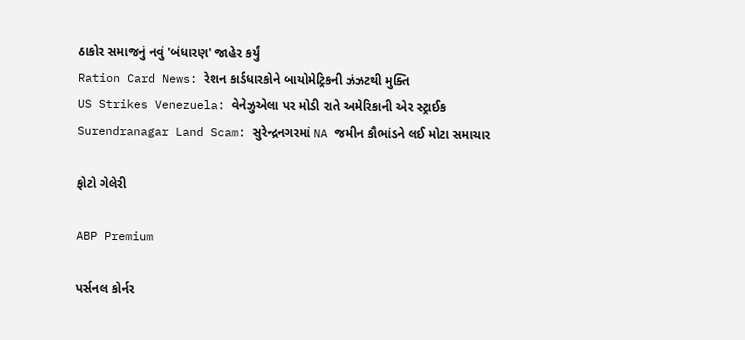ઠાકોર સમાજનું નવું 'બંધારણ' જાહેર કર્યું
Ration Card News: રેશન કાર્ડધારકોને બાયોમેટ્રિકની ઝંઝટથી મુક્તિ
US Strikes Venezuela: વેનેઝુએલા પર મોડી રાતે અમેરિકાની એર સ્ટ્રાઈક
Surendranagar Land Scam: સુરેન્દ્રનગરમાં NA જમીન કૌભાંડને લઈ મોટા સમાચાર

ફોટો ગેલેરી

ABP Premium

પર્સનલ કોર્નર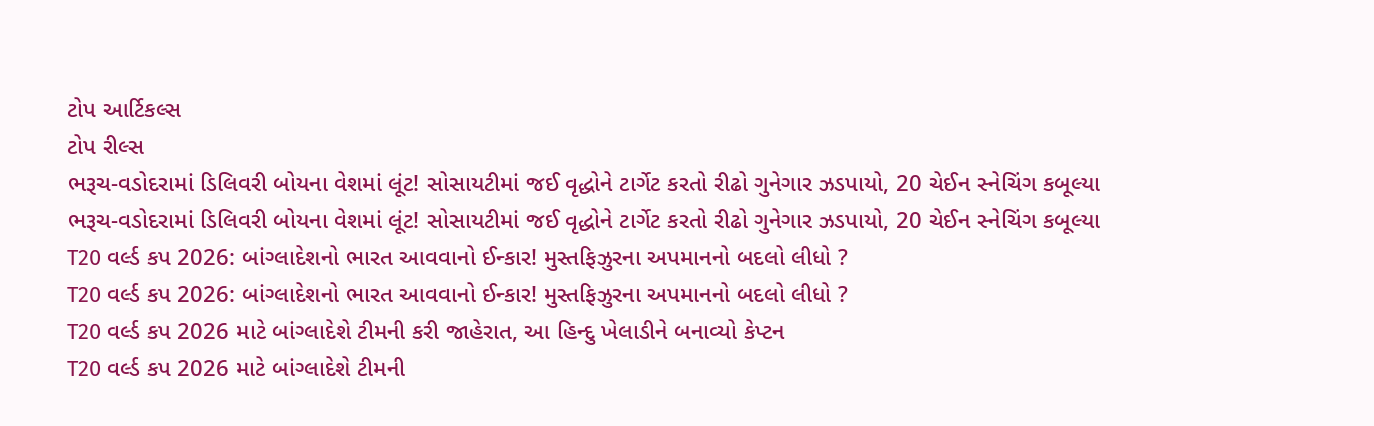ટોપ આર્ટિકલ્સ
ટોપ રીલ્સ
ભરૂચ-વડોદરામાં ડિલિવરી બોયના વેશમાં લૂંટ! સોસાયટીમાં જઈ વૃદ્ધોને ટાર્ગેટ કરતો રીઢો ગુનેગાર ઝડપાયો, 20 ચેઈન સ્નેચિંગ કબૂલ્યા
ભરૂચ-વડોદરામાં ડિલિવરી બોયના વેશમાં લૂંટ! સોસાયટીમાં જઈ વૃદ્ધોને ટાર્ગેટ કરતો રીઢો ગુનેગાર ઝડપાયો, 20 ચેઈન સ્નેચિંગ કબૂલ્યા
T20 વર્લ્ડ કપ 2026: બાંગ્લાદેશનો ભારત આવવાનો ઈન્કાર! મુસ્તફિઝુરના અપમાનનો બદલો લીધો ?
T20 વર્લ્ડ કપ 2026: બાંગ્લાદેશનો ભારત આવવાનો ઈન્કાર! મુસ્તફિઝુરના અપમાનનો બદલો લીધો ?
T20 વર્લ્ડ કપ 2026 માટે બાંગ્લાદેશે ટીમની કરી જાહેરાત, આ હિન્દુ ખેલાડીને બનાવ્યો કેપ્ટન
T20 વર્લ્ડ કપ 2026 માટે બાંગ્લાદેશે ટીમની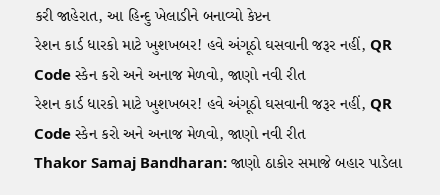કરી જાહેરાત, આ હિન્દુ ખેલાડીને બનાવ્યો કેપ્ટન
રેશન કાર્ડ ધારકો માટે ખુશખબર! હવે અંગૂઠો ઘસવાની જરૂર નહીં, QR Code સ્કેન કરો અને અનાજ મેળવો, જાણો નવી રીત
રેશન કાર્ડ ધારકો માટે ખુશખબર! હવે અંગૂઠો ઘસવાની જરૂર નહીં, QR Code સ્કેન કરો અને અનાજ મેળવો, જાણો નવી રીત
Thakor Samaj Bandharan: જાણો ઠાકોર સમાજે બહાર પાડેલા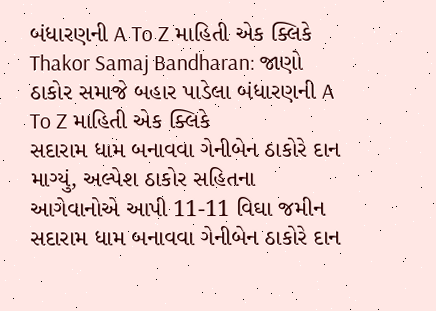બંધારણની A To Z માહિતી એક ક્લિકે
Thakor Samaj Bandharan: જાણો ઠાકોર સમાજે બહાર પાડેલા બંધારણની A To Z માહિતી એક ક્લિકે
સદારામ ધામ બનાવવા ગેનીબેન ઠાકોરે દાન માગ્યું, અલ્પેશ ઠાકોર સહિતના આગેવાનોએ આપી 11-11 વિઘા જમીન
સદારામ ધામ બનાવવા ગેનીબેન ઠાકોરે દાન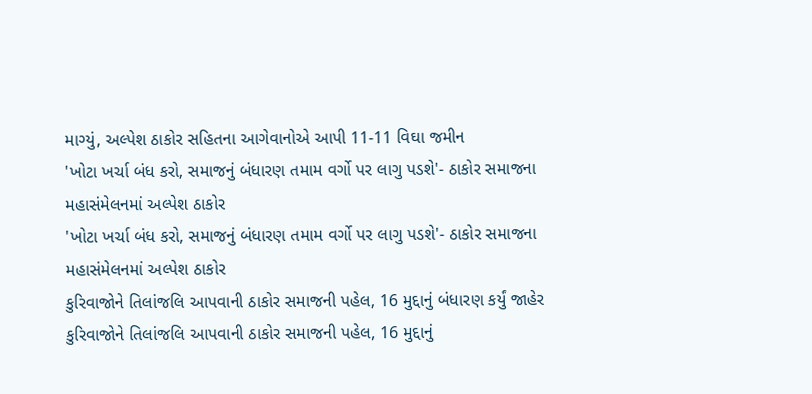માગ્યું, અલ્પેશ ઠાકોર સહિતના આગેવાનોએ આપી 11-11 વિઘા જમીન
'ખોટા ખર્ચા બંધ કરો, સમાજનું બંધારણ તમામ વર્ગો પર લાગુ પડશે'- ઠાકોર સમાજના મહાસંમેલનમાં અલ્પેશ ઠાકોર
'ખોટા ખર્ચા બંધ કરો, સમાજનું બંધારણ તમામ વર્ગો પર લાગુ પડશે'- ઠાકોર સમાજના મહાસંમેલનમાં અલ્પેશ ઠાકોર
કુરિવાજોને તિલાંજલિ આપવાની ઠાકોર સમાજની પહેલ, 16 મુદ્દાનું બંધારણ કર્યું જાહેર
કુરિવાજોને તિલાંજલિ આપવાની ઠાકોર સમાજની પહેલ, 16 મુદ્દાનું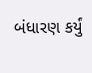બંધારણ કર્યું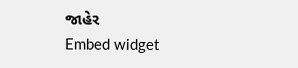જાહેર
Embed widget